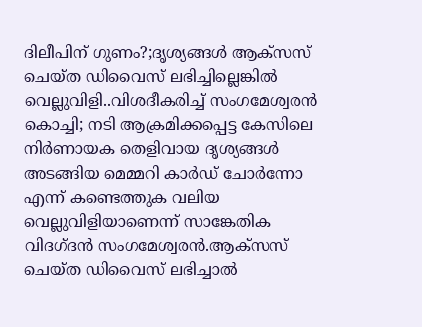ദിലീപിന് ഗുണം?;ദൃശ്യങ്ങൾ ആക്സസ് ചെയ്ത ഡിവൈസ് ലഭിച്ചില്ലെങ്കിൽ വെല്ലുവിളി..വിശദീകരിച്ച് സംഗമേശ്വരൻ
കൊച്ചി; നടി ആക്രമിക്കപ്പെട്ട കേസിലെ നിർണായക തെളിവായ ദൃശ്യങ്ങൾ അടങ്ങിയ മെമ്മറി കാർഡ് ചോർന്നോ എന്ന് കണ്ടെത്തുക വലിയ വെല്ലുവിളിയാണെന്ന് സാങ്കേതിക വിദഗ്ദൻ സംഗമേശ്വരൻ.ആക്സസ് ചെയ്ത ഡിവൈസ് ലഭിച്ചാൽ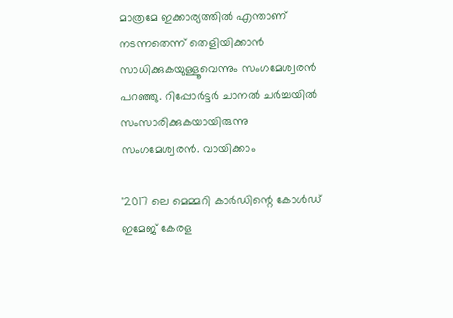മാത്രമേ ഇക്കാര്യത്തിൽ എന്താണ് നടന്നതെന്ന് തെളിയിക്കാൻ സാധിക്കുകയുള്ളൂവെന്നും സംഗമേശ്വരൻ പറഞ്ഞു. റിപ്പോർട്ടർ ചാനൽ ചർച്ചയിൽ സംസാരിക്കുകയായിരുന്നു സംഗമേശ്വരൻ. വായിക്കാം

'2017 ലെ മെമ്മറി കാർഡിന്റെ കോൾഡ് ഇമേജ് കേരള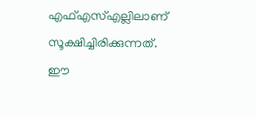എഫ്എസ്എല്ലിലാണ് സൂക്ഷിച്ചിരിക്കുന്നത്. ഈ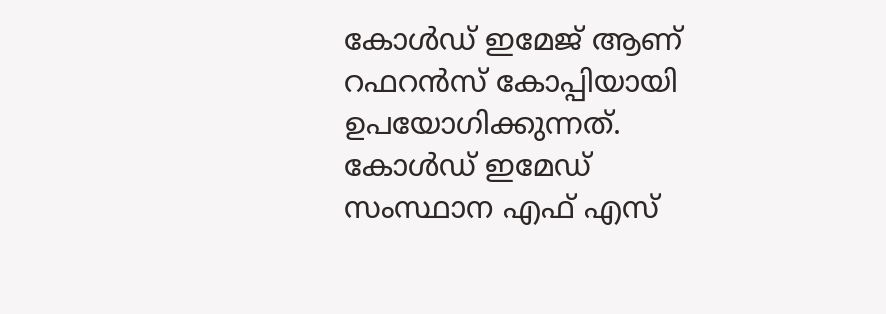കോൾഡ് ഇമേജ് ആണ് റഫറൻസ് കോപ്പിയായി ഉപയോഗിക്കുന്നത്. കോൾഡ് ഇമേഡ് സംസ്ഥാന എഫ് എസ്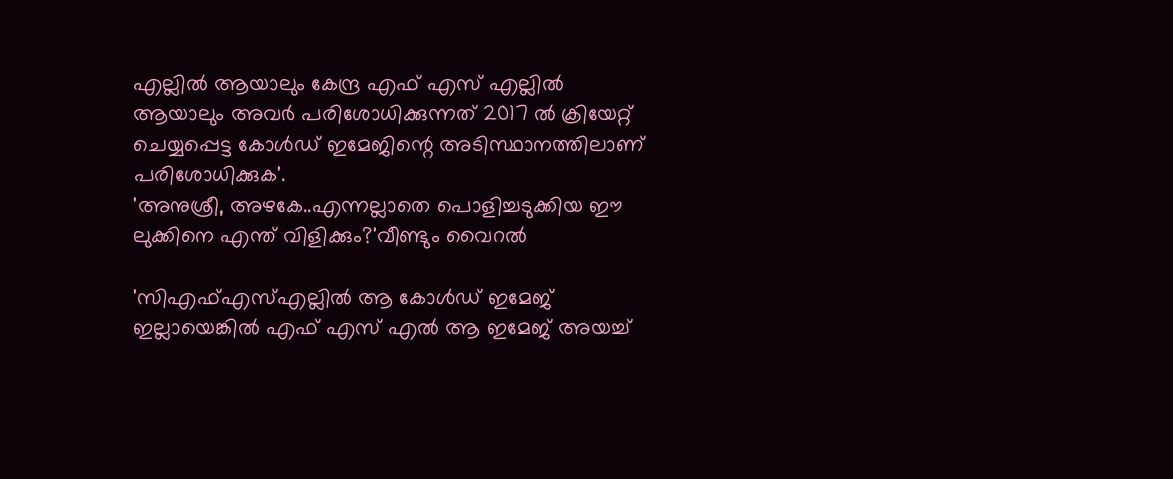എല്ലിൽ ആയാലും കേന്ദ്ര എഫ് എസ് എല്ലിൽ ആയാലും അവർ പരിശോധിക്കുന്നത് 2017 ൽ ക്രിയേറ്റ് ചെയ്യപ്പെട്ട കോൾഡ് ഇമേജിന്റെ അടിസ്ഥാനത്തിലാണ് പരിശോധിക്കുക'.
'അനുശ്രീ, അഴകേ..എന്നല്ലാതെ പൊളിച്ചടുക്കിയ ഈ ലുക്കിനെ എന്ത് വിളിക്കും?'വീണ്ടും വൈറൽ

'സിഎഫ്എസ്എല്ലിൽ ആ കോൾഡ് ഇമേജ് ഇല്ലായെങ്കിൽ എഫ് എസ് എൽ ആ ഇമേജ് അയച്ച്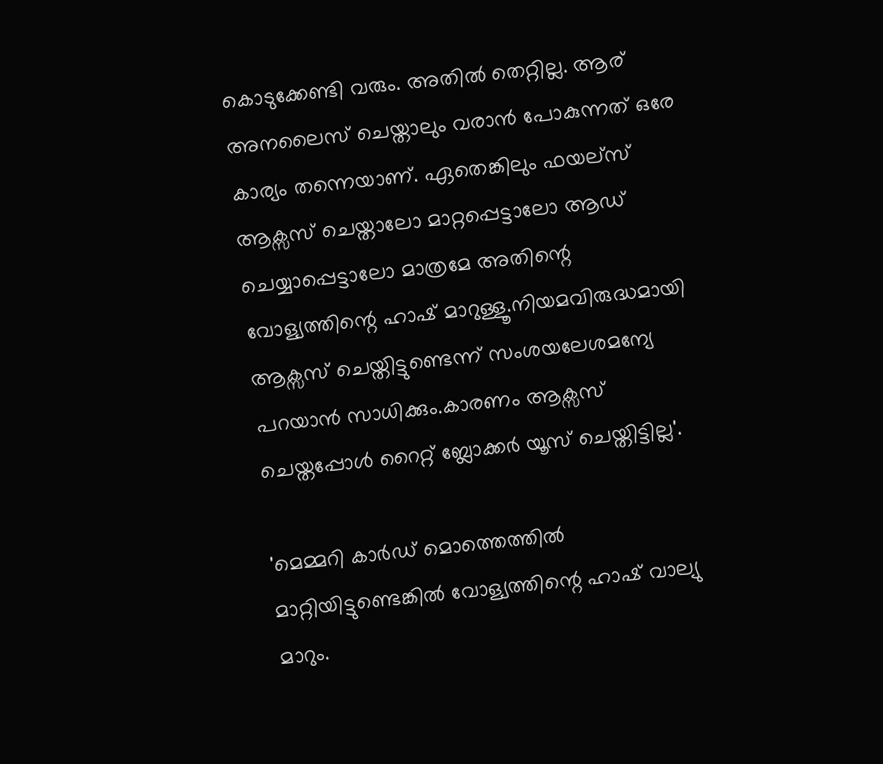കൊടുക്കേണ്ടി വരും. അതിൽ തെറ്റില്ല. ആര് അനലൈസ് ചെയ്താലും വരാൻ പോകുന്നത് ഒരേ കാര്യം തന്നെയാണ്. ഏതെങ്കിലും ഫയല്സ് ആക്സസ് ചെയ്താലോ മാറ്റപ്പെട്ടാലോ ആഡ് ചെയ്യാപ്പെട്ടാലോ മാത്രമേ അതിന്റെ വോള്യത്തിന്റെ ഹാഷ് മാറുള്ളൂ.നിയമവിരുദ്ധമായി ആക്സസ് ചെയ്തിട്ടുണ്ടെന്ന് സംശയലേശമന്യേ പറയാൻ സാധിക്കും.കാരണം ആക്സസ് ചെയ്തപ്പോൾ റൈറ്റ് ബ്ലോക്കർ യൂസ് ചെയ്തിട്ടില്ല'.

'മെമ്മറി കാർഡ് മൊത്തെത്തിൽ മാറ്റിയിട്ടുണ്ടെങ്കിൽ വോള്യത്തിന്റെ ഹാഷ് വാല്യു മാറും.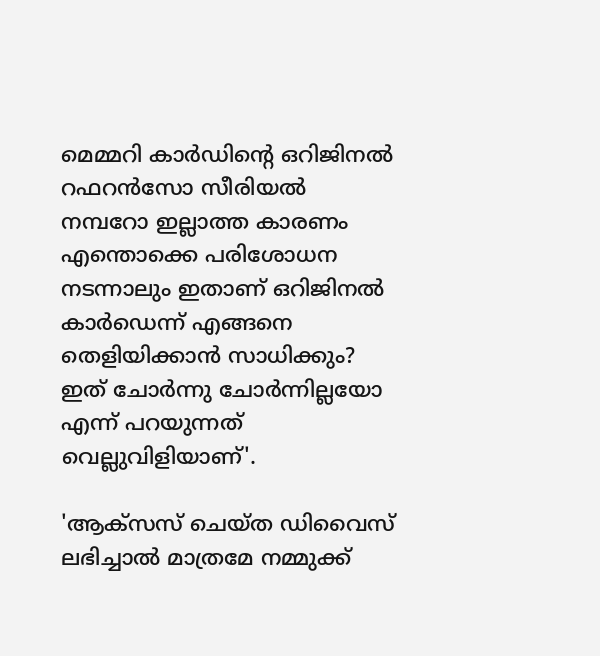മെമ്മറി കാർഡിന്റെ ഒറിജിനൽ റഫറൻസോ സീരിയൽ നമ്പറോ ഇല്ലാത്ത കാരണം എന്തൊക്കെ പരിശോധന നടന്നാലും ഇതാണ് ഒറിജിനൽ കാർഡെന്ന് എങ്ങനെ തെളിയിക്കാൻ സാധിക്കും? ഇത് ചോർന്നു ചോർന്നില്ലയോ എന്ന് പറയുന്നത് വെല്ലുവിളിയാണ്'.

'ആക്സസ് ചെയ്ത ഡിവൈസ് ലഭിച്ചാൽ മാത്രമേ നമ്മുക്ക്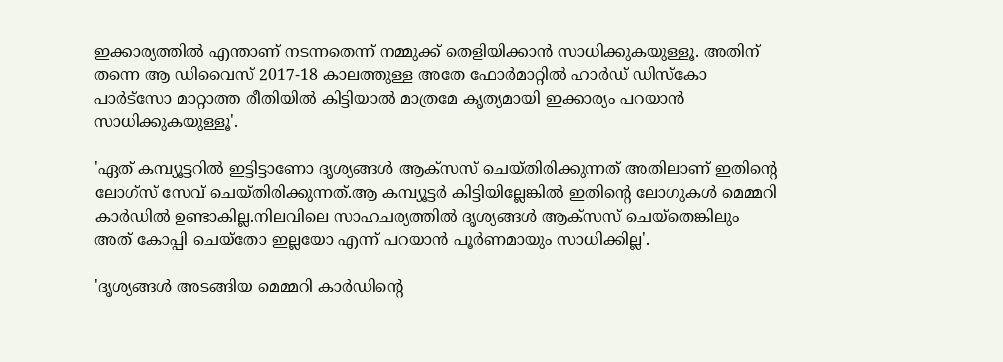ഇക്കാര്യത്തിൽ എന്താണ് നടന്നതെന്ന് നമ്മുക്ക് തെളിയിക്കാൻ സാധിക്കുകയുള്ളൂ. അതിന് തന്നെ ആ ഡിവൈസ് 2017-18 കാലത്തുള്ള അതേ ഫോർമാറ്റിൽ ഹാർഡ് ഡിസ്കോ പാർട്സോ മാറ്റാത്ത രീതിയിൽ കിട്ടിയാൽ മാത്രമേ കൃത്യമായി ഇക്കാര്യം പറയാൻ സാധിക്കുകയുള്ളൂ'.

'ഏത് കമ്പ്യൂട്ടറിൽ ഇട്ടിട്ടാണോ ദൃശ്യങ്ങൾ ആക്സസ് ചെയ്തിരിക്കുന്നത് അതിലാണ് ഇതിന്റെ ലോഗ്സ് സേവ് ചെയ്തിരിക്കുന്നത്.ആ കമ്പ്യൂട്ടർ കിട്ടിയില്ലേങ്കിൽ ഇതിന്റെ ലോഗുകൾ മെമ്മറി കാർഡിൽ ഉണ്ടാകില്ല.നിലവിലെ സാഹചര്യത്തിൽ ദൃശ്യങ്ങൾ ആക്സസ് ചെയ്തെങ്കിലും അത് കോപ്പി ചെയ്തോ ഇല്ലയോ എന്ന് പറയാൻ പൂർണമായും സാധിക്കില്ല'.

'ദൃശ്യങ്ങൾ അടങ്ങിയ മെമ്മറി കാർഡിന്റെ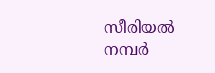സീരിയൽ നമ്പർ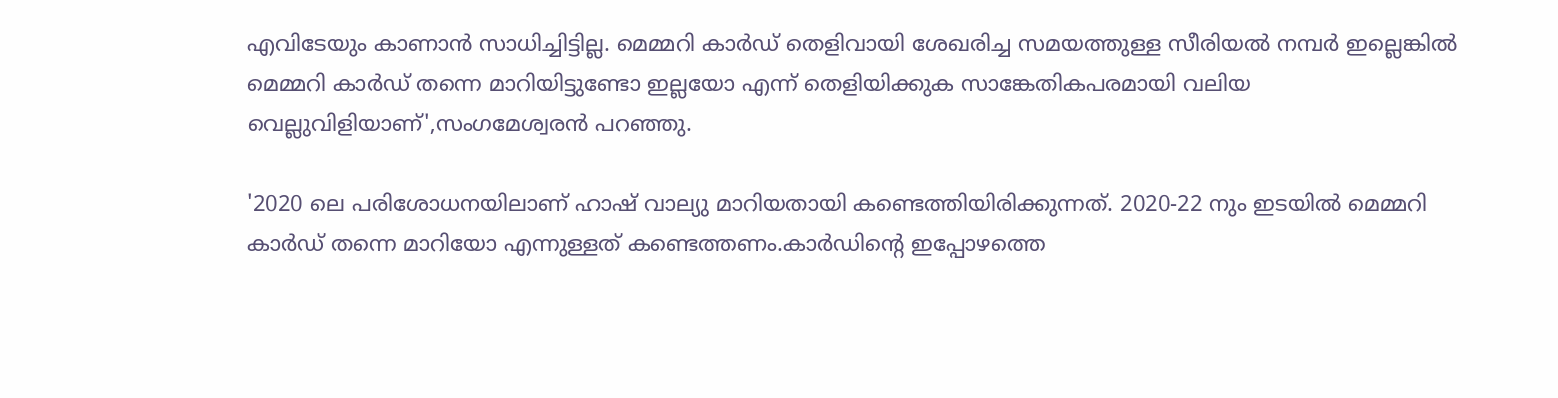എവിടേയും കാണാൻ സാധിച്ചിട്ടില്ല. മെമ്മറി കാർഡ് തെളിവായി ശേഖരിച്ച സമയത്തുള്ള സീരിയൽ നമ്പർ ഇല്ലെങ്കിൽ മെമ്മറി കാർഡ് തന്നെ മാറിയിട്ടുണ്ടോ ഇല്ലയോ എന്ന് തെളിയിക്കുക സാങ്കേതികപരമായി വലിയ വെല്ലുവിളിയാണ്',സംഗമേശ്വരൻ പറഞ്ഞു.

'2020 ലെ പരിശോധനയിലാണ് ഹാഷ് വാല്യു മാറിയതായി കണ്ടെത്തിയിരിക്കുന്നത്. 2020-22 നും ഇടയിൽ മെമ്മറി കാർഡ് തന്നെ മാറിയോ എന്നുള്ളത് കണ്ടെത്തണം.കാർഡിന്റെ ഇപ്പോഴത്തെ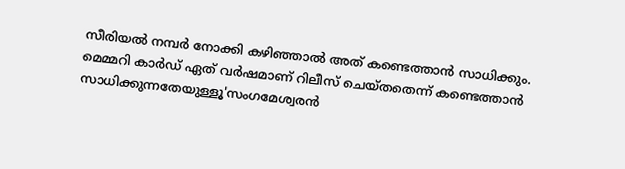സീരിയൽ നമ്പർ നോക്കി കഴിഞ്ഞാൽ അത് കണ്ടെത്താൻ സാധിക്കും. മെമ്മറി കാർഡ് ഏത് വർഷമാണ് റിലീസ് ചെയ്തതെന്ന് കണ്ടെത്താൻ സാധിക്കുന്നതേയുള്ളൂ'സംഗമേശ്വരൻ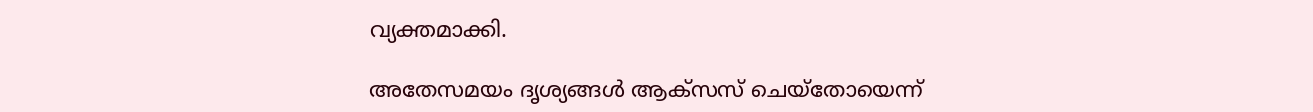വ്യക്തമാക്കി.

അതേസമയം ദൃശ്യങ്ങൾ ആക്സസ് ചെയ്തോയെന്ന്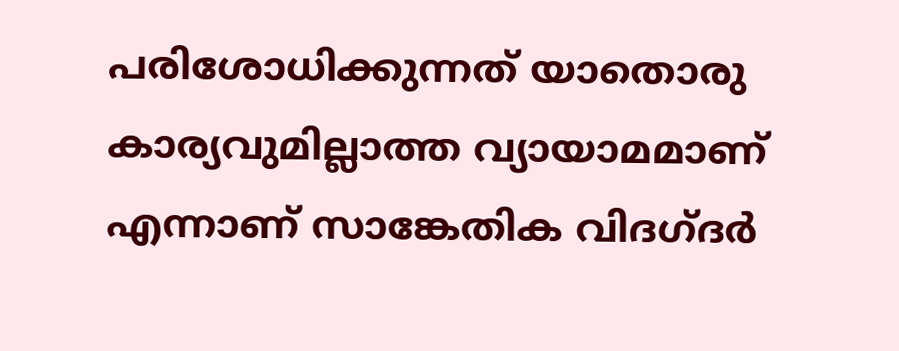പരിശോധിക്കുന്നത് യാതൊരു കാര്യവുമില്ലാത്ത വ്യായാമമാണ് എന്നാണ് സാങ്കേതിക വിദഗ്ദർ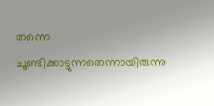തന്നെ ചൂണ്ടിക്കാട്ടുന്നതെന്നായിരുന്നു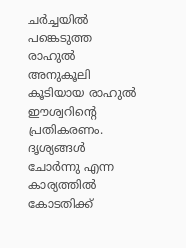ചർച്ചയിൽ പങ്കെടുത്ത രാഹുൽ അനുകൂലി കൂടിയായ രാഹുൽ ഈശ്വറിന്റെ പ്രതികരണം. ദൃശ്യങ്ങൾ ചോർന്നു എന്ന കാര്യത്തിൽ കോടതിക്ക്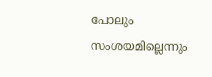പോലും സംശയമില്ലെന്നും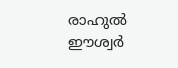രാഹുൽ ഈശ്വർ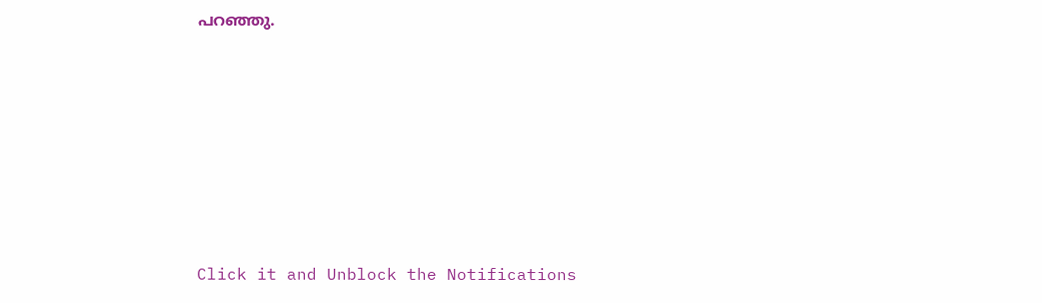പറഞ്ഞു.












Click it and Unblock the Notifications